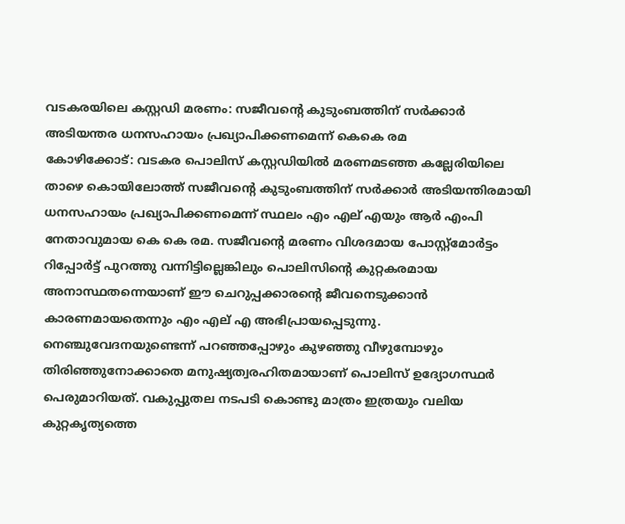വടകരയിലെ കസ്റ്റഡി മരണം: സജീവന്റെ കുടുംബത്തിന് സർക്കാർ അടിയന്തര ധനസഹായം പ്രഖ്യാപിക്കണമെന്ന് കെകെ രമ
കോഴിക്കോട്: വടകര പൊലിസ് കസ്റ്റഡിയിൽ മരണമടഞ്ഞ കല്ലേരിയിലെ താഴെ കൊയിലോത്ത് സജീവൻ്റെ കുടുംബത്തിന് സർക്കാർ അടിയന്തിരമായി ധനസഹായം പ്രഖ്യാപിക്കണമെന്ന് സ്ഥലം എം എല് എയും ആർ എംപി നേതാവുമായ കെ കെ രമ. സജീവന്റെ മരണം വിശദമായ പോസ്റ്റ്മോർട്ടം റിപ്പോർട്ട് പുറത്തു വന്നിട്ടില്ലെങ്കിലും പൊലിസിൻ്റെ കുറ്റകരമായ അനാസ്ഥതന്നെയാണ് ഈ ചെറുപ്പക്കാരൻ്റെ ജീവനെടുക്കാൻ കാരണമായതെന്നും എം എല് എ അഭിപ്രായപ്പെടുന്നു.
നെഞ്ചുവേദനയുണ്ടെന്ന് പറഞ്ഞപ്പോഴും കുഴഞ്ഞു വീഴുമ്പോഴും തിരിഞ്ഞുനോക്കാതെ മനുഷ്യത്വരഹിതമായാണ് പൊലിസ് ഉദ്യോഗസ്ഥർ പെരുമാറിയത്. വകുപ്പുതല നടപടി കൊണ്ടു മാത്രം ഇത്രയും വലിയ കുറ്റകൃത്യത്തെ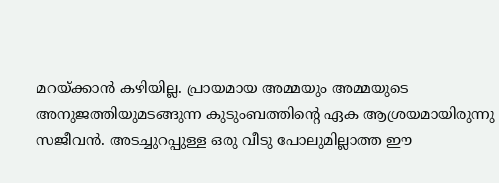മറയ്ക്കാൻ കഴിയില്ല. പ്രായമായ അമ്മയും അമ്മയുടെ അനുജത്തിയുമടങ്ങുന്ന കുടുംബത്തിൻ്റെ ഏക ആശ്രയമായിരുന്നു സജീവൻ. അടച്ചുറപ്പുള്ള ഒരു വീടു പോലുമില്ലാത്ത ഈ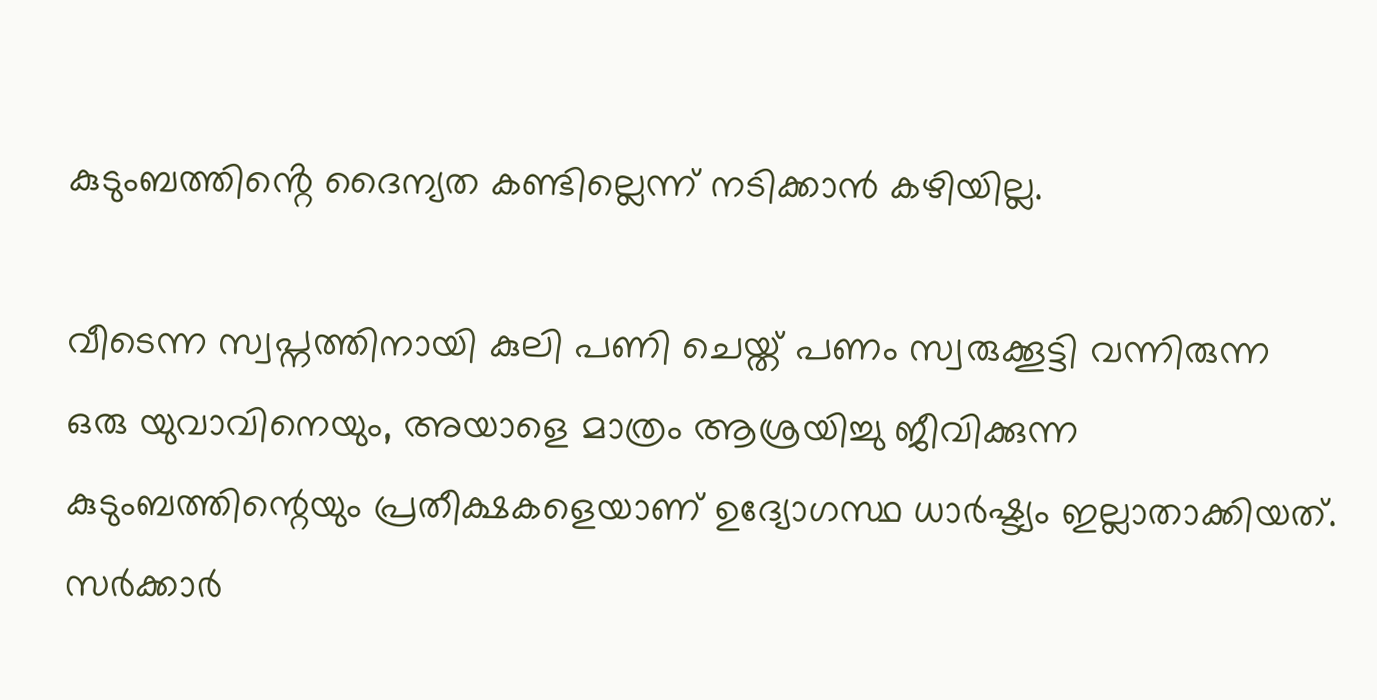കുടുംബത്തിൻ്റെ ദൈന്യത കണ്ടില്ലെന്ന് നടിക്കാൻ കഴിയില്ല.

വീടെന്ന സ്വപ്നത്തിനായി കുലി പണി ചെയ്ത് പണം സ്വരുക്കൂട്ടി വന്നിരുന്ന ഒരു യുവാവിനെയും, അയാളെ മാത്രം ആശ്രയിച്ചു ജീവിക്കുന്ന കുടുംബത്തിന്റെയും പ്രതീക്ഷകളെയാണ് ഉദ്യോഗസ്ഥ ധാർഷ്ട്യം ഇല്ലാതാക്കിയത്. സർക്കാർ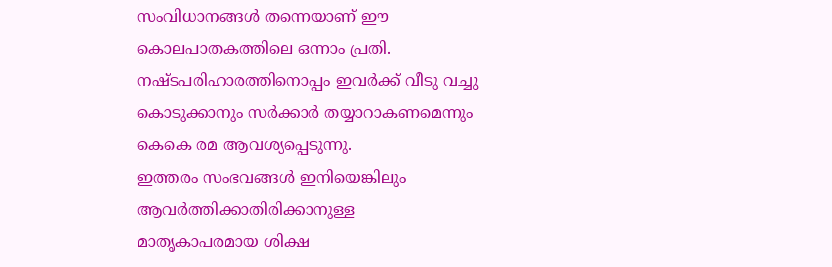സംവിധാനങ്ങൾ തന്നെയാണ് ഈ കൊലപാതകത്തിലെ ഒന്നാം പ്രതി. നഷ്ടപരിഹാരത്തിനൊപ്പം ഇവർക്ക് വീടു വച്ചു കൊടുക്കാനും സർക്കാർ തയ്യാറാകണമെന്നും കെകെ രമ ആവശ്യപ്പെടുന്നു.
ഇത്തരം സംഭവങ്ങൾ ഇനിയെങ്കിലും ആവർത്തിക്കാതിരിക്കാനുള്ള മാതൃകാപരമായ ശിക്ഷ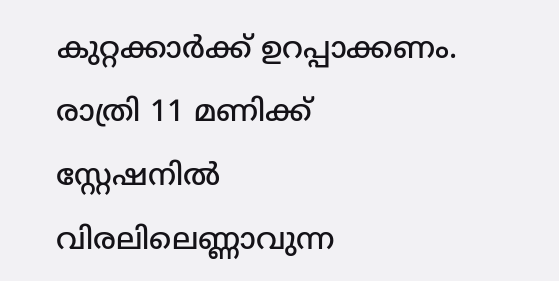കുറ്റക്കാർക്ക് ഉറപ്പാക്കണം. രാത്രി 11 മണിക്ക് സ്റ്റേഷനിൽ വിരലിലെണ്ണാവുന്ന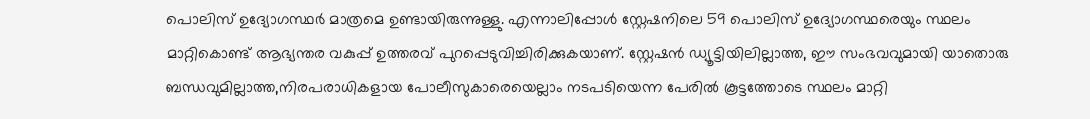പൊലിസ് ഉദ്യോഗസ്ഥർ മാത്രമെ ഉണ്ടായിരുന്നുള്ളു. എന്നാലിപ്പോൾ സ്റ്റേഷനിലെ 59 പൊലിസ് ഉദ്യോഗസ്ഥരെയും സ്ഥലം മാറ്റികൊണ്ട് ആഭ്യന്തര വകുപ്പ് ഉത്തരവ് പുറപ്പെടുവിച്ചിരിക്കുകയാണ്. സ്റ്റേഷൻ ഡ്യൂട്ടിയിലില്ലാത്ത, ഈ സംഭവവുമായി യാതൊരു ബന്ധവുമില്ലാത്ത,നിരപരാധികളായ പോലീസുകാരെയെല്ലാം നടപടിയെന്ന പേരിൽ കൂട്ടത്തോടെ സ്ഥലം മാറ്റി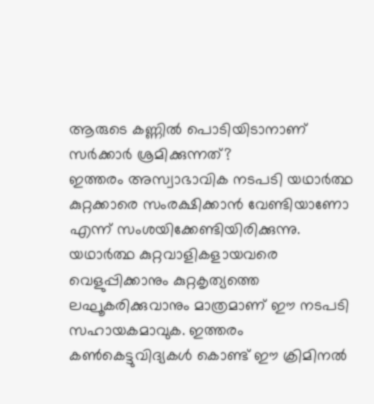ആരുടെ കണ്ണിൽ പൊടിയിടാനാണ് സർക്കാർ ശ്രമിക്കുന്നത്?
ഇത്തരം അസ്വാഭാവിക നടപടി യഥാർത്ഥ കുറ്റക്കാരെ സംരക്ഷിക്കാൻ വേണ്ടിയാണോ എന്ന് സംശയിക്കേണ്ടിയിരിക്കുന്നു. യഥാർത്ഥ കുറ്റവാളികളായവരെ വെളുപ്പിക്കാനും കുറ്റകൃത്യത്തെ ലഘൂകരിക്കുവാനും മാത്രമാണ് ഈ നടപടി സഹായകമാവുക. ഇത്തരം കൺകെട്ടുവിദ്യകൾ കൊണ്ട് ഈ ക്രിമിനൽ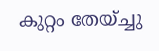കുറ്റം തേയ്ച്ചു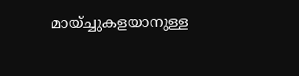മായ്ച്ചുകളയാനുള്ള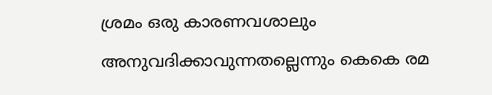ശ്രമം ഒരു കാരണവശാലും അനുവദിക്കാവുന്നതല്ലെന്നും കെകെ രമ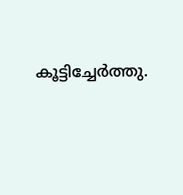കൂട്ടിച്ചേർത്തു.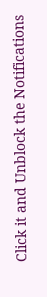Click it and Unblock the Notifications